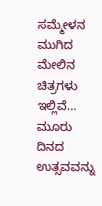ಸಮ್ಮೇಳನ ಮುಗಿದ ಮೇಲಿನ ಚಿತ್ರಗಳು ಇಲ್ಲಿವೆ… ಮೂರು ದಿನದ ಉತ್ಸವವನ್ನು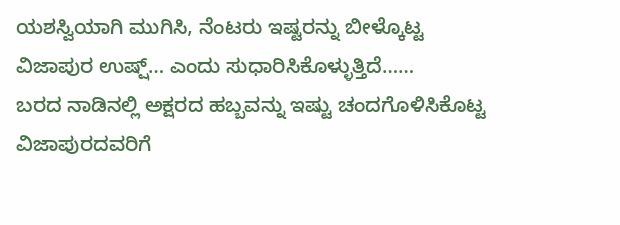ಯಶಸ್ವಿಯಾಗಿ ಮುಗಿಸಿ, ನೆಂಟರು ಇಷ್ಟರನ್ನು ಬೀಳ್ಕೊಟ್ಟ ವಿಜಾಪುರ ಉಷ್ಷ್… ಎಂದು ಸುಧಾರಿಸಿಕೊಳ್ಳುತ್ತಿದೆ……
ಬರದ ನಾಡಿನಲ್ಲಿ ಅಕ್ಷರದ ಹಬ್ಬವನ್ನು ಇಷ್ಟು ಚಂದಗೊಳಿಸಿಕೊಟ್ಟ ವಿಜಾಪುರದವರಿಗೆ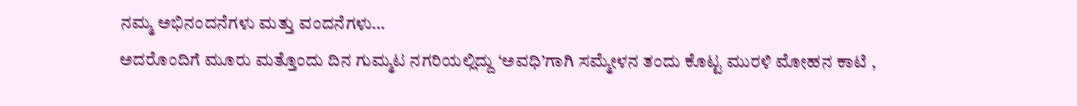ನಮ್ಮ ಅಭಿನಂದನೆಗಳು ಮತ್ತು ವಂದನೆಗಳು…
ಅದರೊಂದಿಗೆ ಮೂರು ಮತ್ತೊಂದು ದಿನ ಗುಮ್ಮಟ ನಗರಿಯಲ್ಲಿದ್ದು ‘ಅವಧಿ’ಗಾಗಿ ಸಮ್ಮೇಳನ ತಂದು ಕೊಟ್ಟ ಮುರಳಿ ಮೋಹನ ಕಾಟಿ ,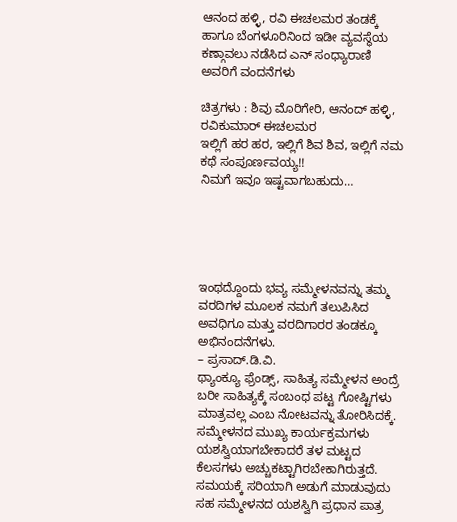ಆನಂದ ಹಳ್ಳಿ, ರವಿ ಈಚಲಮರ ತಂಡಕ್ಕೆ ಹಾಗೂ ಬೆಂಗಳೂರಿನಿಂದ ಇಡೀ ವ್ಯವಸ್ಥೆಯ ಕಣ್ಗಾವಲು ನಡೆಸಿದ ಎನ್ ಸಂಧ್ಯಾರಾಣಿ ಅವರಿಗೆ ವಂದನೆಗಳು

ಚಿತ್ರಗಳು : ಶಿವು ಮೊರಿಗೇರಿ, ಆನಂದ್ ಹಳ್ಳಿ, ರವಿಕುಮಾರ್ ಈಚಲಮರ
ಇಲ್ಲಿಗೆ ಹರ ಹರ, ಇಲ್ಲಿಗೆ ಶಿವ ಶಿವ, ಇಲ್ಲಿಗೆ ನಮ ಕಥೆ ಸಂಪೂರ್ಣವಯ್ಯ!!
ನಿಮಗೆ ಇವೂ ಇಷ್ಟವಾಗಬಹುದು…





ಇಂಥದ್ದೊಂದು ಭವ್ಯ ಸಮ್ಮೇಳನವನ್ನು ತಮ್ಮ ವರದಿಗಳ ಮೂಲಕ ನಮಗೆ ತಲುಪಿಸಿದ ಅವಧಿಗೂ ಮತ್ತು ವರದಿಗಾರರ ತಂಡಕ್ಕೂ ಅಭಿನಂದನೆಗಳು.
– ಪ್ರಸಾದ್.ಡಿ.ವಿ.
ಥ್ಯಾಂಕ್ಯೂ ಫ್ರೆಂಡ್ಸ್, ಸಾಹಿತ್ಯ ಸಮ್ಮೇಳನ ಅಂದ್ರೆ ಬರೀ ಸಾಹಿತ್ಯಕ್ಕೆ ಸಂಬಂಧ ಪಟ್ಟ ಗೋಷ್ಟಿಗಳು ಮಾತ್ರವಲ್ಲ ಎಂಬ ನೋಟವನ್ನು ತೋರಿಸಿದಕ್ಕೆ. ಸಮ್ಮೇಳನದ ಮುಖ್ಯ ಕಾರ್ಯಕ್ರಮಗಳು ಯಶಸ್ವಿಯಾಗಬೇಕಾದರೆ ತಳ ಮಟ್ಟದ ಕೆಲಸಗಳು ಅಚ್ಚುಕಟ್ಟಾಗಿರಬೇಕಾಗಿರುತ್ತದೆ. ಸಮಯಕ್ಕೆ ಸರಿಯಾಗಿ ಅಡುಗೆ ಮಾಡುವುದು ಸಹ ಸಮ್ಮೇಳನದ ಯಶಸ್ವಿಗಿ ಪ್ರಧಾನ ಪಾತ್ರ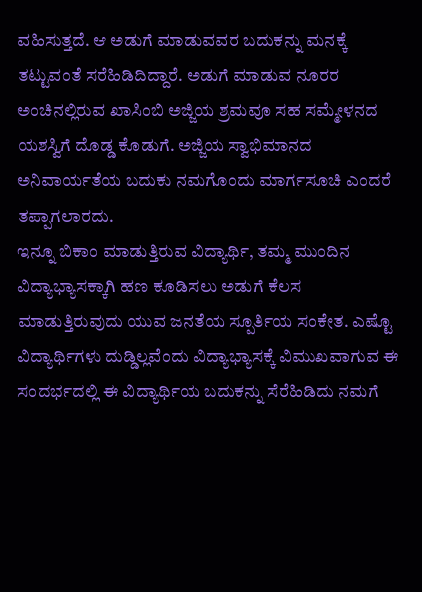ವಹಿಸುತ್ತದೆ. ಆ ಅಡುಗೆ ಮಾಡುವವರ ಬದುಕನ್ನು ಮನಕ್ಕೆ ತಟ್ಟುವಂತೆ ಸರೆಹಿಡಿದಿದ್ದಾರೆ. ಅಡುಗೆ ಮಾಡುವ ನೂರರ ಅಂಚಿನಲ್ಲಿರುವ ಖಾಸಿಂಬಿ ಅಜ್ಜಿಯ ಶ್ರಮವೂ ಸಹ ಸಮ್ಮೇಳನದ ಯಶಸ್ವಿಗೆ ದೊಡ್ಡ ಕೊಡುಗೆ. ಅಜ್ಜಿಯ ಸ್ವಾಭಿಮಾನದ ಅನಿವಾರ್ಯತೆಯ ಬದುಕು ನಮಗೊಂದು ಮಾರ್ಗಸೂಚಿ ಎಂದರೆ ತಪ್ಪಾಗಲಾರದು.
ಇನ್ನೂ ಬಿಕಾಂ ಮಾಡುತ್ತಿರುವ ವಿದ್ಯಾರ್ಥಿ, ತಮ್ಮ ಮುಂದಿನ ವಿದ್ಯಾಭ್ಯಾಸಕ್ಕಾಗಿ ಹಣ ಕೂಡಿಸಲು ಅಡುಗೆ ಕೆಲಸ ಮಾಡುತ್ತಿರುವುದು ಯುವ ಜನತೆಯ ಸ್ಪೂರ್ತಿಯ ಸಂಕೇತ. ಎಷ್ಟೊ ವಿದ್ಯಾರ್ಥಿಗಳು ದುಡ್ಡಿಲ್ಲವೆಂದು ವಿದ್ಯಾಭ್ಯಾಸಕ್ಕೆ ವಿಮುಖವಾಗುವ ಈ ಸಂದರ್ಭದಲ್ಲಿ ಈ ವಿದ್ಯಾರ್ಥಿಯ ಬದುಕನ್ನು ಸೆರೆಹಿಡಿದು ನಮಗೆ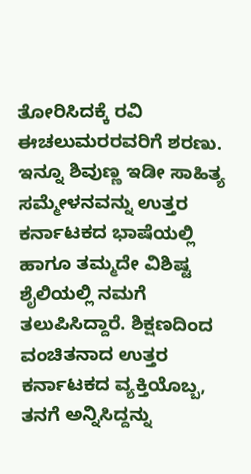ತೋರಿಸಿದಕ್ಕೆ ರವಿ ಈಚಲುಮರರವರಿಗೆ ಶರಣು.
ಇನ್ನೂ ಶಿವುಣ್ಣ ಇಡೀ ಸಾಹಿತ್ಯ ಸಮ್ಮೇಳನವನ್ನು ಉತ್ತರ ಕರ್ನಾಟಕದ ಭಾಷೆಯಲ್ಲಿ ಹಾಗೂ ತಮ್ಮದೇ ವಿಶಿಷ್ಟ ಶೈಲಿಯಲ್ಲಿ ನಮಗೆ ತಲುಪಿಸಿದ್ದಾರೆ. ಶಿಕ್ಷಣದಿಂದ ವಂಚಿತನಾದ ಉತ್ತರ ಕರ್ನಾಟಕದ ವ್ಯಕ್ತಿಯೊಬ್ಬ, ತನಗೆ ಅನ್ನಿಸಿದ್ದನ್ನು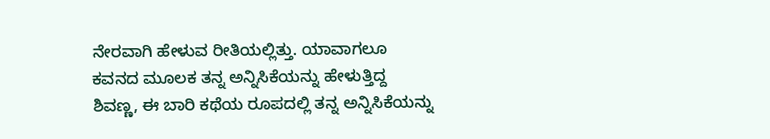ನೇರವಾಗಿ ಹೇಳುವ ರೀತಿಯಲ್ಲಿತ್ತು. ಯಾವಾಗಲೂ ಕವನದ ಮೂಲಕ ತನ್ನ ಅನ್ನಿಸಿಕೆಯನ್ನು ಹೇಳುತ್ತಿದ್ದ ಶಿವಣ್ಣ, ಈ ಬಾರಿ ಕಥೆಯ ರೂಪದಲ್ಲಿ ತನ್ನ ಅನ್ನಿಸಿಕೆಯನ್ನು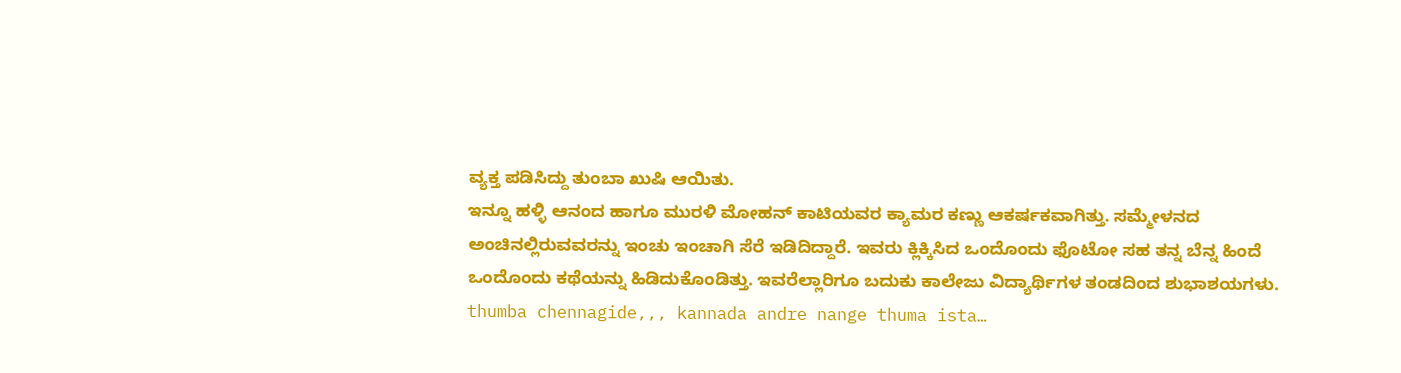ವ್ಯಕ್ತ ಪಡಿಸಿದ್ದು ತುಂಬಾ ಖುಷಿ ಆಯಿತು.
ಇನ್ನೂ ಹಳ್ಳಿ ಆನಂದ ಹಾಗೂ ಮುರಳಿ ಮೋಹನ್ ಕಾಟಿಯವರ ಕ್ಯಾಮರ ಕಣ್ಣು ಆಕರ್ಷಕವಾಗಿತ್ತು. ಸಮ್ಮೇಳನದ ಅಂಚಿನಲ್ಲಿರುವವರನ್ನು ಇಂಚು ಇಂಚಾಗಿ ಸೆರೆ ಇಡಿದಿದ್ದಾರೆ. ಇವರು ಕ್ಲಿಕ್ಕಿಸಿದ ಒಂದೊಂದು ಫೊಟೋ ಸಹ ತನ್ನ ಬೆನ್ನ ಹಿಂದೆ ಒಂದೊಂದು ಕಥೆಯನ್ನು ಹಿಡಿದುಕೊಂಡಿತ್ತು. ಇವರೆಲ್ಲಾರಿಗೂ ಬದುಕು ಕಾಲೇಜು ವಿದ್ಯಾರ್ಥಿಗಳ ತಂಡದಿಂದ ಶುಭಾಶಯಗಳು.
thumba chennagide,,, kannada andre nange thuma ista…